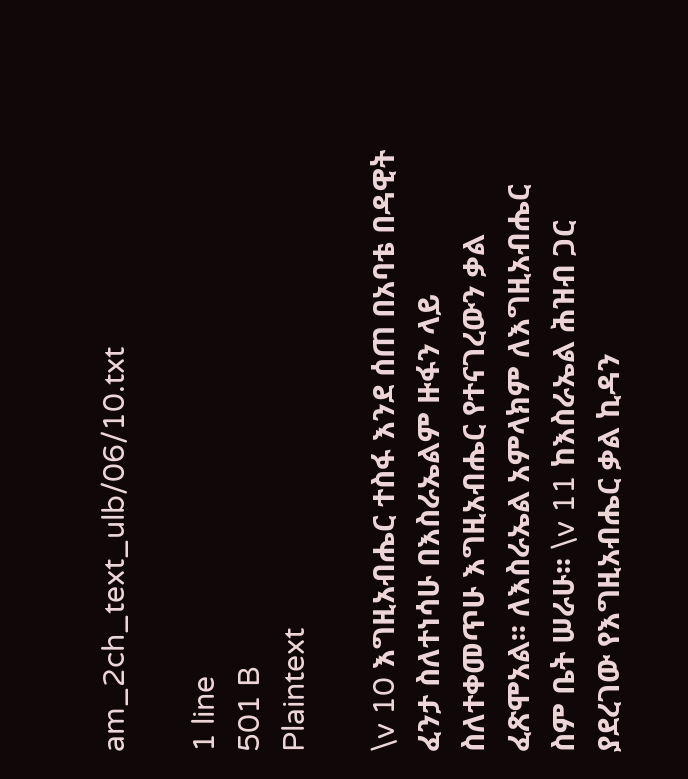am_2ch_text_ulb/06/10.txt

1 line
501 B
Plaintext

\v 10 እግዚአብሔር ተስፋ እንደ ሰጠ በአባቴ በዳዊት ፈንታ ስለተነሳሁ በእስራኤልም ዙፋን ላይ ስለተቀመጥሁ እግዚአብሔር የተናገረውን ቃል ፈጽሞአል፡፡ ለእስራኤል አምላክም ለእግዚአብሔር ስም ቤት ሠራሁ፡፡ \v 11 ከእስራኤል ሕዝብ ጋር ያደረገው የእግዚአብሔር ቃል ኪዳን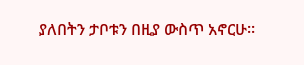ያለበትን ታቦቱን በዚያ ውስጥ አኖርሁ፡፡